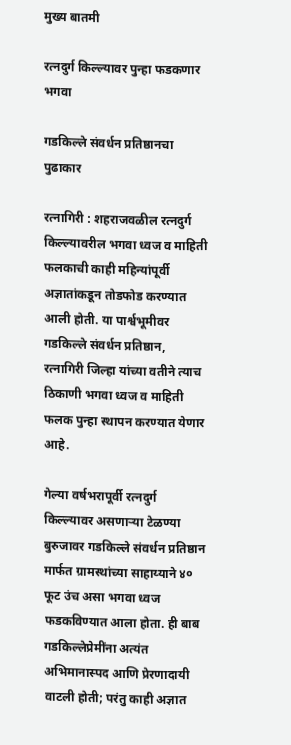मुख्य बातमी

रत्नदुर्ग किल्ल्यावर पुन्हा फडकणार भगवा

गडकिल्ले संवर्धन प्रतिष्ठानचा पुढाकार

रत्नागिरी : शहराजवळील रत्नदुर्ग किल्ल्यावरील भगवा ध्वज व माहिती फलकाची काही महिन्यांपूर्वी अज्ञातांकडून तोडफोड करण्यात आली होती. या पार्श्वभूमीवर गडकिल्ले संवर्धन प्रतिष्ठान, रत्नागिरी जिल्हा यांच्या वतीने त्याच ठिकाणी भगवा ध्वज व माहिती फलक पुन्हा स्थापन करण्यात येणार आहे.

गेल्या वर्षभरापूर्वी रत्नदुर्ग किल्ल्यावर असणाऱ्या टेळण्या बुरुजावर गडकिल्ले संवर्धन प्रतिष्ठान मार्फत ग्रामस्थांच्या साहाय्याने ४० फूट उंच असा भगवा ध्वज फडकविण्यात आला होता. ही बाब गडकिल्लेप्रेमींना अत्यंत अभिमानास्पद आणि प्रेरणादायी वाटली होती; परंतु काही अज्ञात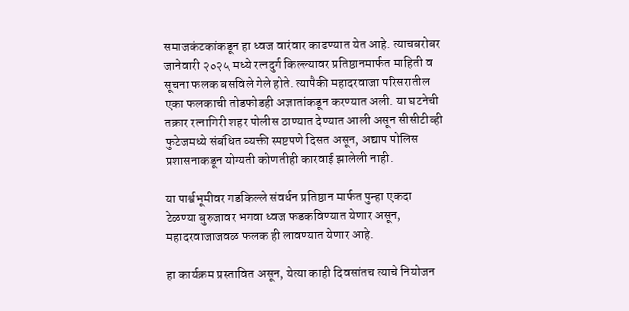समाजकंटकांकडून हा ध्वज वारंवार काढण्यात येत आहे. त्याचबरोबर जानेवारी २०२५ मध्ये रत्नदुर्ग किल्ल्यावर प्रतिष्ठानमार्फत माहिती व सूचना फलक बसविले गेले होते. त्यापैकी महादरवाजा परिसरातील एका फलकाची तोडफोडही अज्ञातांकडून करण्यात अली. या घटनेची तक्रार रत्नागिरी शहर पोलीस ठाण्यात देण्यात आली असून सीसीटीव्ही फुटेजमध्ये संबंधित व्यक्ती स्पष्टपणे दिसत असून, अद्याप पोलिस प्रशासनाकडून योग्यती कोणतीही कारवाई झालेली नाही.

या पार्श्वभूमीवर गडकिल्ले संवर्धन प्रतिष्ठान मार्फत पुन्हा एकदा टेळण्या बुरुजावर भगवा ध्वज फडकविण्यात येणार असून, महादरवाजाजवळ फलक ही लावण्यात येणार आहे.

हा कार्यक्रम प्रस्तावित असून, येत्या काही दिवसांतच त्याचे नियोजन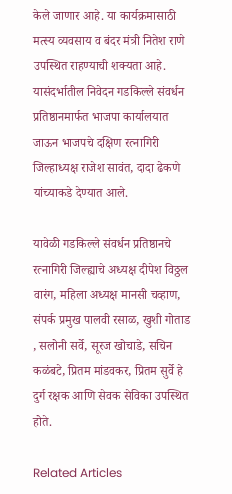केले जाणार आहे. या कार्यक्रमासाठी मत्स्य व्यवसाय व बंदर मंत्री नितेश राणे उपस्थित राहण्याची शक्यता आहे. यासंदर्भातील निवेदन गडकिल्ले संवर्धन प्रतिष्ठानमार्फत भाजपा कार्यालयात जाऊन भाजपचे दक्षिण रत्नागिरी जिल्हाध्यक्ष राजेश सावंत, दादा ढेकणे यांच्याकडे देण्यात आले.

यावेळी गडकिल्ले संवर्धन प्रतिष्ठानचे रत्नागिरी जिल्ह्याचे अध्यक्ष दीपेश विठ्ठल वारंग, महिला अध्यक्ष मानसी चव्हाण, संपर्क प्रमुख पालवी रसाळ, खुशी गोताड , सलोनी सर्वे, सूरज खोचाडे, सचिन कळंबटे, प्रितम मांडवकर, प्रितम सुर्वे हे दुर्ग रक्षक आणि सेवक सेविका उपस्थित होते.

Related Articles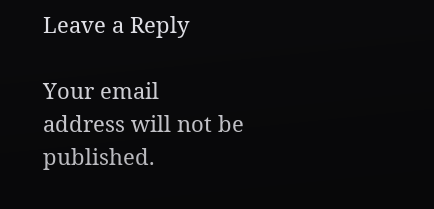Leave a Reply

Your email address will not be published.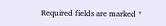Required fields are marked *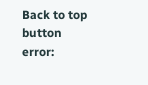Back to top button
error: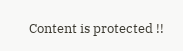Content is protected !!